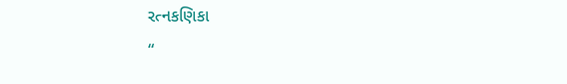રત્નકણિકા
“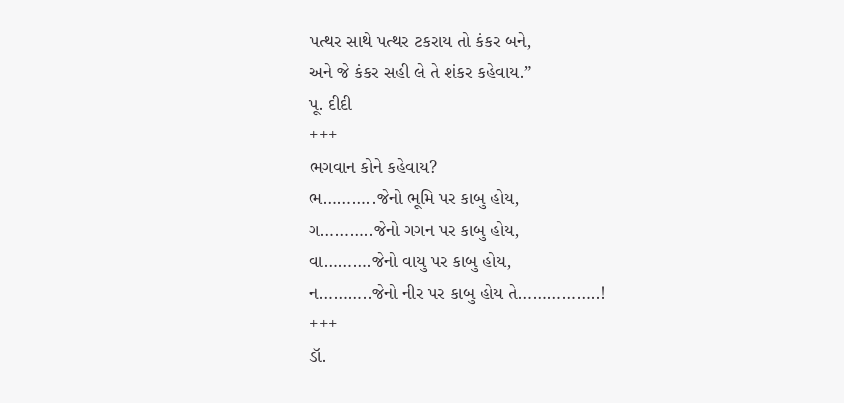પત્થર સાથે પત્થર ટકરાય તો કંકર બને,
અને જે કંકર સહી લે તે શંકર કહેવાય.”
પૂ. દીદી
+++
ભગવાન કોને કહેવાય?
ભ………..જેનો ભૂમિ પર કાબુ હોય,
ગ………..જેનો ગગન પર કાબુ હોય,
વા……….જેનો વાયુ પર કાબુ હોય,
ન………..જેનો નીર પર કાબુ હોય તે……………..!
+++
ડૉ.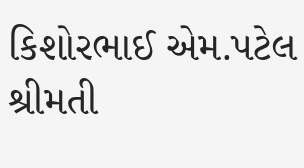કિશોરભાઈ એમ.પટેલ
શ્રીમતી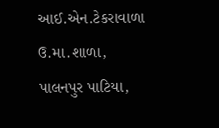આઈ.એન.ટેકરાવાળા ઉ.મા.શાળા,
પાલનપુર પાટિયા,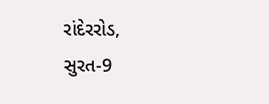રાંદેરરોડ, સુરત-9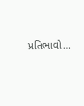પ્રતિભાવો…